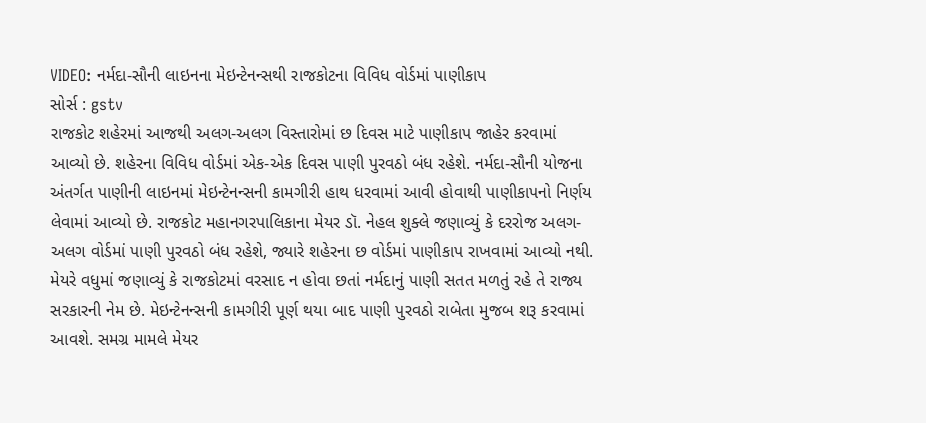VIDEO: નર્મદા-સૌની લાઇનના મેઇન્ટેનન્સથી રાજકોટના વિવિધ વોર્ડમાં પાણીકાપ
સોર્સ : gstv
રાજકોટ શહેરમાં આજથી અલગ-અલગ વિસ્તારોમાં છ દિવસ માટે પાણીકાપ જાહેર કરવામાં આવ્યો છે. શહેરના વિવિધ વોર્ડમાં એક-એક દિવસ પાણી પુરવઠો બંધ રહેશે. નર્મદા-સૌની યોજના અંતર્ગત પાણીની લાઇનમાં મેઇન્ટેનન્સની કામગીરી હાથ ધરવામાં આવી હોવાથી પાણીકાપનો નિર્ણય લેવામાં આવ્યો છે. રાજકોટ મહાનગરપાલિકાના મેયર ડૉ. નેહલ શુક્લે જણાવ્યું કે દરરોજ અલગ-અલગ વોર્ડમાં પાણી પુરવઠો બંધ રહેશે, જ્યારે શહેરના છ વોર્ડમાં પાણીકાપ રાખવામાં આવ્યો નથી. મેયરે વધુમાં જણાવ્યું કે રાજકોટમાં વરસાદ ન હોવા છતાં નર્મદાનું પાણી સતત મળતું રહે તે રાજ્ય સરકારની નેમ છે. મેઇન્ટેનન્સની કામગીરી પૂર્ણ થયા બાદ પાણી પુરવઠો રાબેતા મુજબ શરૂ કરવામાં આવશે. સમગ્ર મામલે મેયર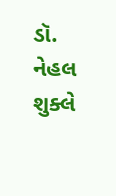ડૉ. નેહલ શુક્લે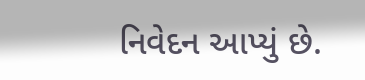નિવેદન આપ્યું છે.